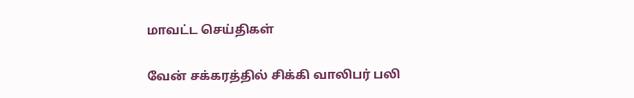மாவட்ட செய்திகள்

வேன் சக்கரத்தில் சிக்கி வாலிபர் பலி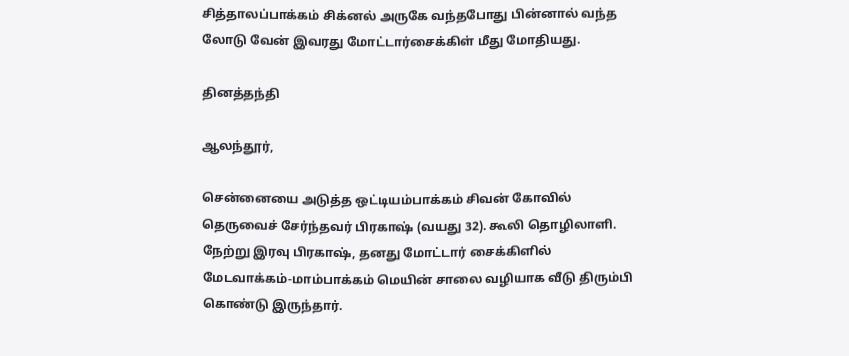சித்தாலப்பாக்கம் சிக்னல் அருகே வந்தபோது பின்னால் வந்த லோடு வேன் இவரது மோட்டார்சைக்கிள் மீது மோதியது.

தினத்தந்தி

ஆலந்தூர்,

சென்னையை அடுத்த ஒட்டியம்பாக்கம் சிவன் கோவில் தெருவைச் சேர்ந்தவர் பிரகாஷ் (வயது 32). கூலி தொழிலாளி. நேற்று இரவு பிரகாஷ், தனது மோட்டார் சைக்கிளில் மேடவாக்கம்-மாம்பாக்கம் மெயின் சாலை வழியாக வீடு திரும்பி கொண்டு இருந்தார்.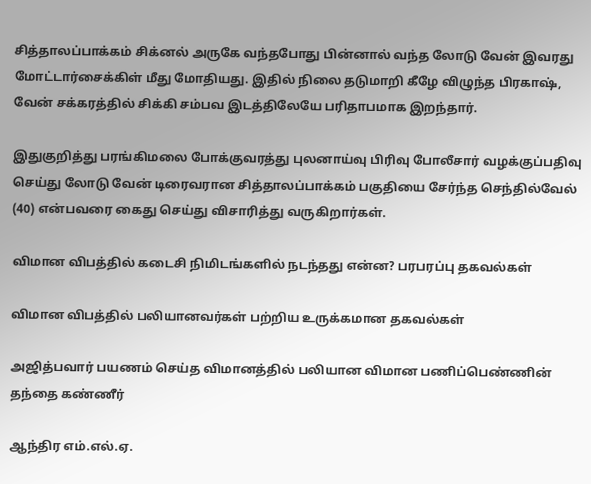சித்தாலப்பாக்கம் சிக்னல் அருகே வந்தபோது பின்னால் வந்த லோடு வேன் இவரது மோட்டார்சைக்கிள் மீது மோதியது. இதில் நிலை தடுமாறி கீழே விழுந்த பிரகாஷ், வேன் சக்கரத்தில் சிக்கி சம்பவ இடத்திலேயே பரிதாபமாக இறந்தார்.

இதுகுறித்து பரங்கிமலை போக்குவரத்து புலனாய்வு பிரிவு போலீசார் வழக்குப்பதிவு செய்து லோடு வேன் டிரைவரான சித்தாலப்பாக்கம் பகுதியை சேர்ந்த செந்தில்வேல் (40) என்பவரை கைது செய்து விசாரித்து வருகிறார்கள்.

விமான விபத்தில் கடைசி நிமிடங்களில் நடந்தது என்ன? பரபரப்பு தகவல்கள்

விமான விபத்தில் பலியானவர்கள் பற்றிய உருக்கமான தகவல்கள்

அஜித்பவார் பயணம் செய்த விமானத்தில் பலியான விமான பணிப்பெண்ணின் தந்தை கண்ணீர்

ஆந்திர எம்.எல்.ஏ.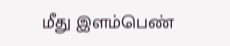மீது இளம்பெண்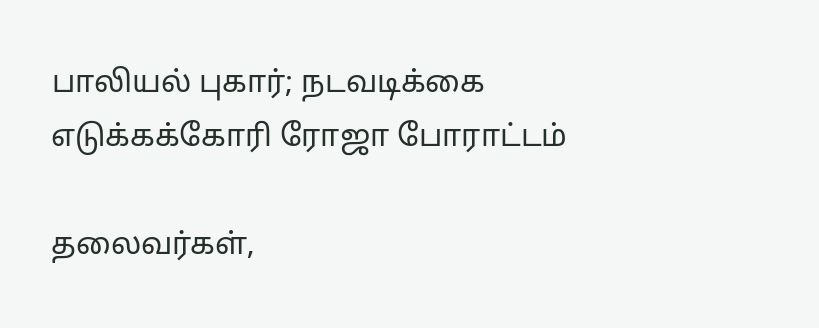பாலியல் புகார்; நடவடிக்கை எடுக்கக்கோரி ரோஜா போராட்டம்

தலைவர்கள்,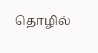தொழில்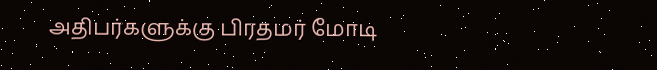அதிபர்களுக்கு பிரதமர் மோடி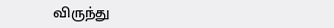விருந்து